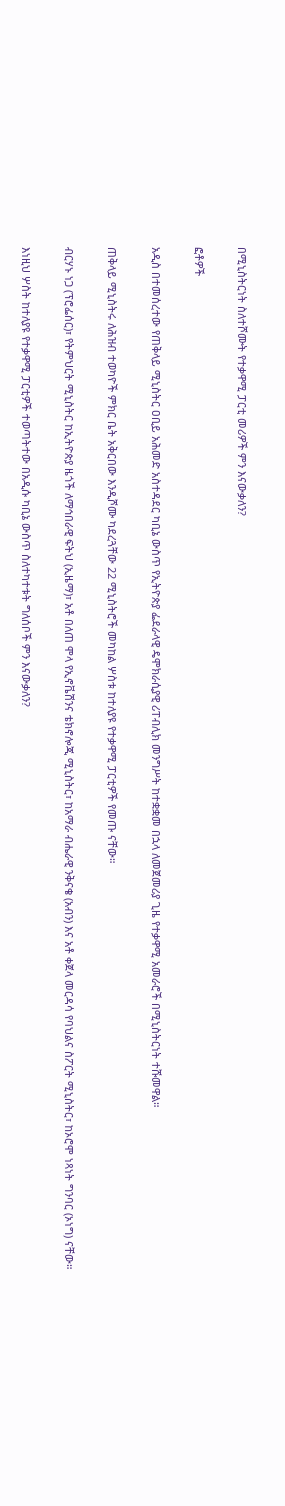በሚኒስትርነት ስለተሾሙት የተቃዋሚ ፓርቲ መሪዎች ምን እናውቃለን?

ፎቶዎች

አዲስ በተመሰረተው የጠቅላይ ሚኒስትር ዐቢይ አሕመድ አስተዳደር ካቢኔ ውስጥ የኢትዮጵያ ፌደራላዊ ዴሞክራሲያዊ ሪፐብሊክ መንግሥት ከተቋቋመ በኋላ ለመጀመሪያ ጊዜ የተቃዋሚ አመራሮች በሚኒስትርነት ተሹመዋል።

ጠቅላይ ሚኒስትሩ ለሕዝብ ተወካዮች ምክር ቤት አቅርበው እንዲሾሙ ካደረጓቸው 22 ሚኒስትሮች መካከል ሦስቱ ከተለያዩ የተቃዋሚ ፓርቲዎች የመጡ ናቸው።

ብርሃኑ ነጋ (ፕሮፌሰር)፣ የትምህርት ሚኒስትር ከኢትዮጵያ ዜጎች ለማኅበራዊ ፍትህ (ኢዜማ)፣ አቶ በለጠ ሞላ የኢኖቬሽንና ቴክኖሎጂ ሚኒስትር፣ ከአማራ ብሔራዊ ንቅናቄ (አብን) እና አቶ ቀጀላ መርዳሳ የባህልና ስፖርት ሚኒስትር፣ ከኦሮሞ ነጻነት ግንባር (ኦነግ) ናቸው።

እነዚህ ሦስት ከተለያዩ የተቃዋሚ ፓርቲዎች ተወጣትተው በአዲሱ ካቢኔ ውስጥ ስለተካተቱት ግለሰቦች ምን እናውቃለን?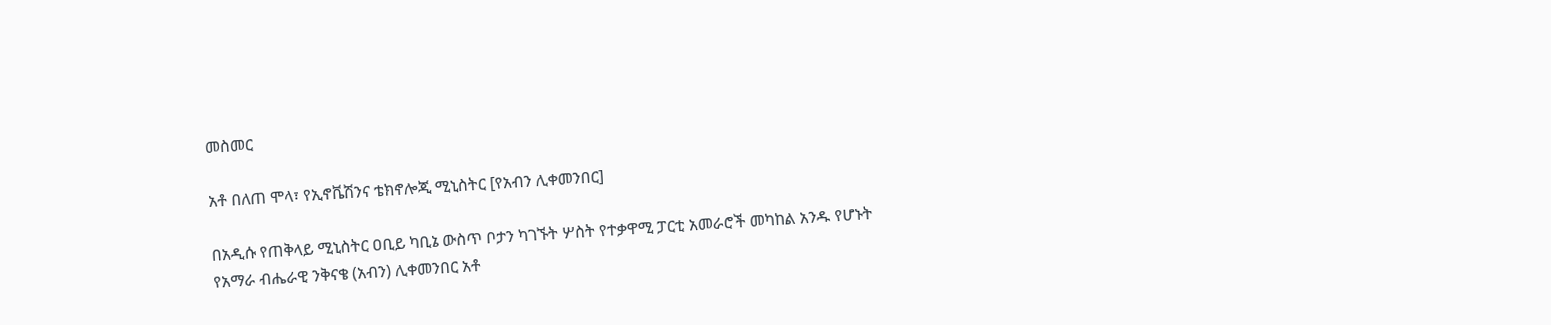መስመር

አቶ በለጠ ሞላ፣ የኢኖቬሽንና ቴክኖሎጂ ሚኒስትር [የአብን ሊቀመንበር]

በአዲሱ የጠቅላይ ሚኒስትር ዐቢይ ካቢኔ ውስጥ ቦታን ካገኙት ሦስት የተቃዋሚ ፓርቲ አመራሮች መካከል አንዱ የሆኑት የአማራ ብሔራዊ ንቅናቄ (አብን) ሊቀመንበር አቶ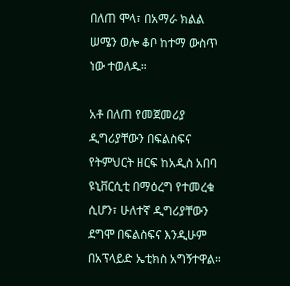በለጠ ሞላ፣ በአማራ ክልል ሠሜን ወሎ ቆቦ ከተማ ውስጥ ነው ተወለዱ።

አቶ በለጠ የመጀመሪያ ዲግሪያቸውን በፍልስፍና የትምህርት ዘርፍ ከአዲስ አበባ ዩኒቨርሲቲ በማዕረግ የተመረቁ ሲሆን፣ ሁለተኛ ዲግሪያቸውን ደግሞ በፍልስፍና እንዲሁም በአፕላይድ ኤቲክስ አግኝተዋል።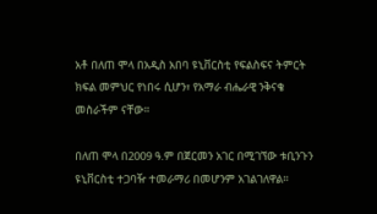አቶ በለጠ ሞላ በአዲስ አበባ ዩኒቨርስቲ የፍልስፍና ትምርት ክፍል መምህር የነበሩ ሲሆን፣ የአማራ ብሔራዊ ንቅናቄ መስራችም ናቸው።

በለጠ ሞላ በ2009 ዓ.ም በጀርመን አገር በሚገኘው ቱቢንጉን ዩኒቨርስቲ ተጋባዥ ተመራማሪ በመሆንም አገልገለዋል።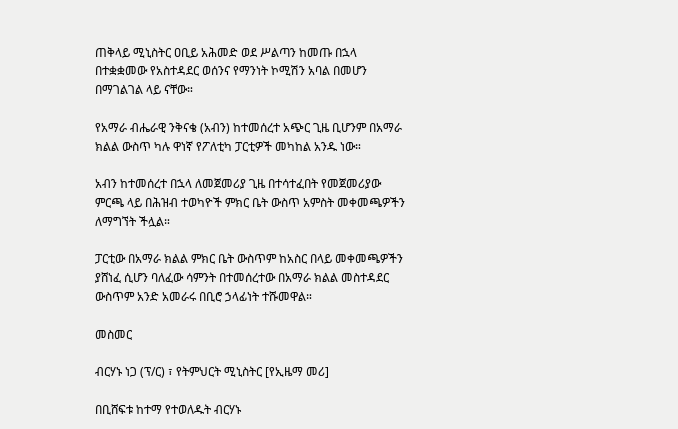ጠቅላይ ሚኒስትር ዐቢይ አሕመድ ወደ ሥልጣን ከመጡ በኋላ በተቋቋመው የአስተዳደር ወሰንና የማንነት ኮሚሽን አባል በመሆን በማገልገል ላይ ናቸው።

የአማራ ብሔራዊ ንቅናቄ (አብን) ከተመሰረተ አጭር ጊዜ ቢሆንም በአማራ ክልል ውስጥ ካሉ ዋነኛ የፖለቲካ ፓርቲዎች መካከል አንዱ ነው።

አብን ከተመሰረተ በኋላ ለመጀመሪያ ጊዜ በተሳተፈበት የመጀመሪያው ምርጫ ላይ በሕዝብ ተወካዮች ምክር ቤት ውስጥ አምስት መቀመጫዎችን ለማግኘት ችሏል።

ፓርቲው በአማራ ክልል ምክር ቤት ውስጥም ከአስር በላይ መቀመጫዎችን ያሸነፈ ሲሆን ባለፈው ሳምንት በተመሰረተው በአማራ ክልል መስተዳደር ውስጥም አንድ አመራሩ በቢሮ ኃላፊነት ተሹመዋል።

መስመር

ብርሃኑ ነጋ (ፕ/ር) ፣ የትምህርት ሚኒስትር [የኢዜማ መሪ]

በቢሸፍቱ ከተማ የተወለዱት ብርሃኑ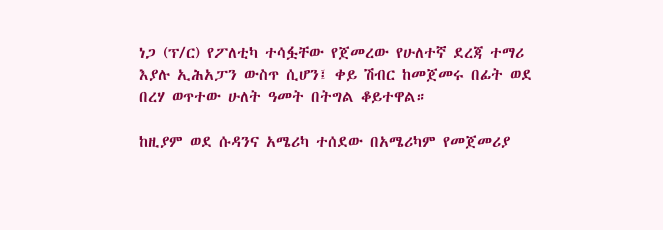ነጋ (ፕ/ር) የፖለቲካ ተሳፏቸው የጀመረው የሁለተኛ ደረጃ ተማሪ እያሉ ኢሕአፓን ውስጥ ሲሆን፤ ቀይ ሽብር ከመጀመሩ በፊት ወደ በረሃ ወጥተው ሁለት ዓመት በትግል ቆይተዋል።

ከዚያም ወደ ሱዳንና አሜሪካ ተሰደው በአሜሪካም የመጀመሪያ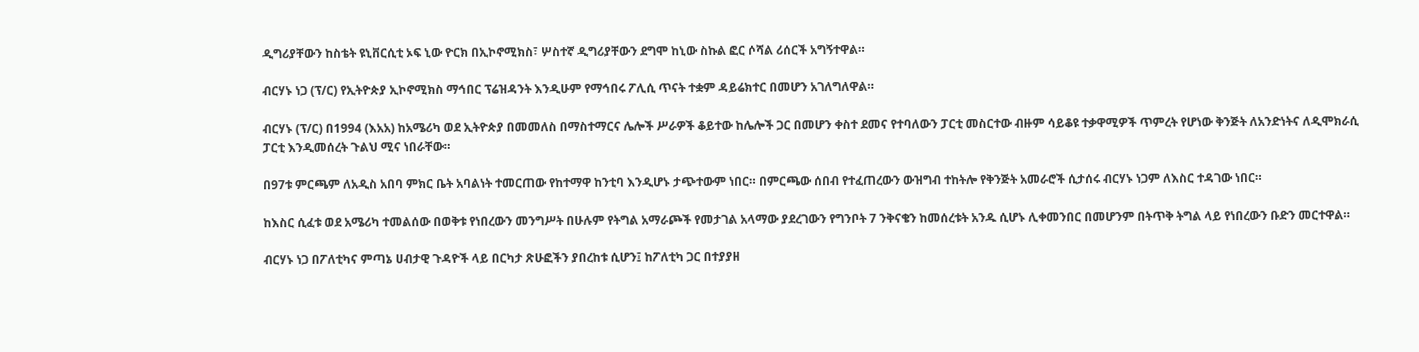ዲግሪያቸውን ከስቴት ዩኒቨርሲቲ ኦፍ ኒው ዮርክ በኢኮኖሚክስ፣ ሦስተኛ ዲግሪያቸውን ደግሞ ከኒው ስኩል ፎር ሶሻል ሪሰርች አግኝተዋል።

ብርሃኑ ነጋ (ፕ/ር) የኢትዮጵያ ኢኮኖሚክስ ማኅበር ፕሬዝዳንት እንዲሁም የማኅበሩ ፖሊሲ ጥናት ተቋም ዳይሬክተር በመሆን አገለግለዋል።

ብርሃኑ (ፕ/ር) በ1994 (እአአ) ከአሜሪካ ወደ ኢትዮጵያ በመመለስ በማስተማርና ሌሎች ሥራዎች ቆይተው ከሌሎች ጋር በመሆን ቀስተ ደመና የተባለውን ፓርቲ መስርተው ብዙም ሳይቆዩ ተቃዋሚዎች ጥምረት የሆነው ቅንጅት ለአንድነትና ለዲሞክራሲ ፓርቲ እንዲመሰረት ጉልህ ሚና ነበራቸው።

በ97ቱ ምርጫም ለአዲስ አበባ ምክር ቤት አባልነት ተመርጠው የከተማዋ ከንቲባ እንዲሆኑ ታጭተውም ነበር። በምርጫው ሰበብ የተፈጠረውን ውዝግብ ተከትሎ የቅንጅት አመራሮች ሲታሰሩ ብርሃኑ ነጋም ለእስር ተዳገው ነበር።

ከእስር ሲፈቱ ወደ አሜሪካ ተመልሰው በወቅቱ የነበረውን መንግሥት በሁሉም የትግል አማራጮች የመታገል አላማው ያደረገውን የግንቦት 7 ንቅናቄን ከመሰረቱት አንዱ ሲሆኑ ሊቀመንበር በመሆንም በትጥቅ ትግል ላይ የነበረውን ቡድን መርተዋል።

ብርሃኑ ነጋ በፖለቲካና ምጣኔ ሀብታዊ ጉዳዮች ላይ በርካታ ጽሁፎችን ያበረከቱ ሲሆን፤ ከፖለቲካ ጋር በተያያዘ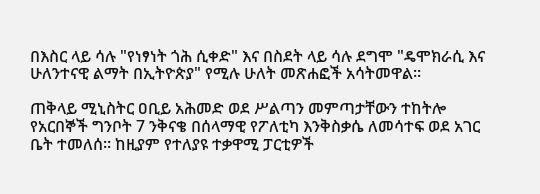በእስር ላይ ሳሉ "የነፃነት ጎሕ ሲቀድ" እና በስደት ላይ ሳሉ ደግሞ "ዴሞክራሲ እና ሁለንተናዊ ልማት በኢትዮጵያ" የሚሉ ሁለት መጽሐፎች አሳትመዋል።

ጠቅላይ ሚኒስትር ዐቢይ አሕመድ ወደ ሥልጣን መምጣታቸውን ተከትሎ የአርበኞች ግንቦት 7 ንቅናቄ በሰላማዊ የፖለቲካ እንቅስቃሴ ለመሳተፍ ወደ አገር ቤት ተመለሰ። ከዚያም የተለያዩ ተቃዋሚ ፓርቲዎች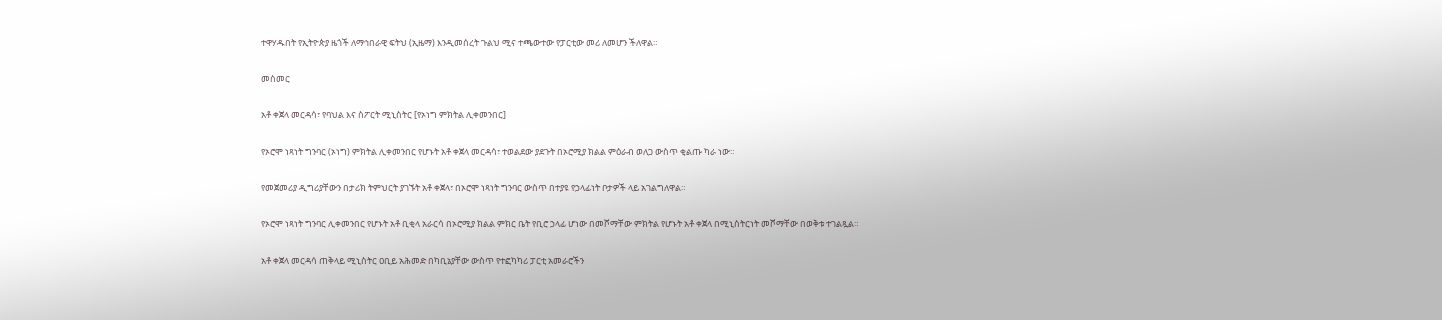ተዋሃዱበት የኢትዮጵያ ዜጎች ለማኅበራዊ ፍትህ (ኢዜማ) እንዲመሰረት ጉልህ ሚና ተጫውተው የፓርቲው መሪ ለመሆን ችለዋል።

መስመር

አቶ ቀጀላ መርዳሳ፣ የባህል እና ስፖርት ሚኒስትር [የኦነግ ምክትል ሊቀመንበር]

የኦሮሞ ነጻነት ግንባር (ኦነግ) ምክትል ሊቀመንበር የሆኑት አቶ ቀጀላ መርዳሳ፣ ተወልደው ያደጉት በኦሮሚያ ክልል ምዕራብ ወለጋ ውስጥ ቂልጡ ካራ ነው።

የመጀመሪያ ዲግሪያቸውን በታሪክ ትምህርት ያገኙት አቶ ቀጀላ፣ በኦሮሞ ነጻነት ግንባር ውስጥ በተያዩ የኃላፊነት ቦታዎች ላይ አገልግለዋል።

የኦሮሞ ነጻነት ግንባር ሊቀመንበር የሆኑት አቶ ቢቂላ አራርሳ በኦሮሚያ ክልል ምክር ቤት የቢሮ ኃላፊ ሆነው በመሾማቸው ምክትል የሆኑት አቶ ቀጀላ በሚኒስትርነት መሾማቸው በወቅቱ ተገልጿል።

አቶ ቀጀላ መርዳሳ ጠቅላይ ሚኒስትር ዐቢይ አሕመድ በካቢኔያቸው ውስጥ የተፎካካሪ ፓርቲ አመራሮችን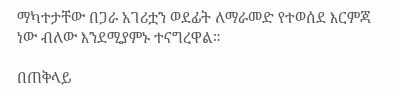ማካተታቸው በጋራ አገሪቷን ወደፊት ለማራመድ የተወሰደ እርምጃ ነው ብለው እንደሚያምኑ ተናግረዋል።

በጠቅላይ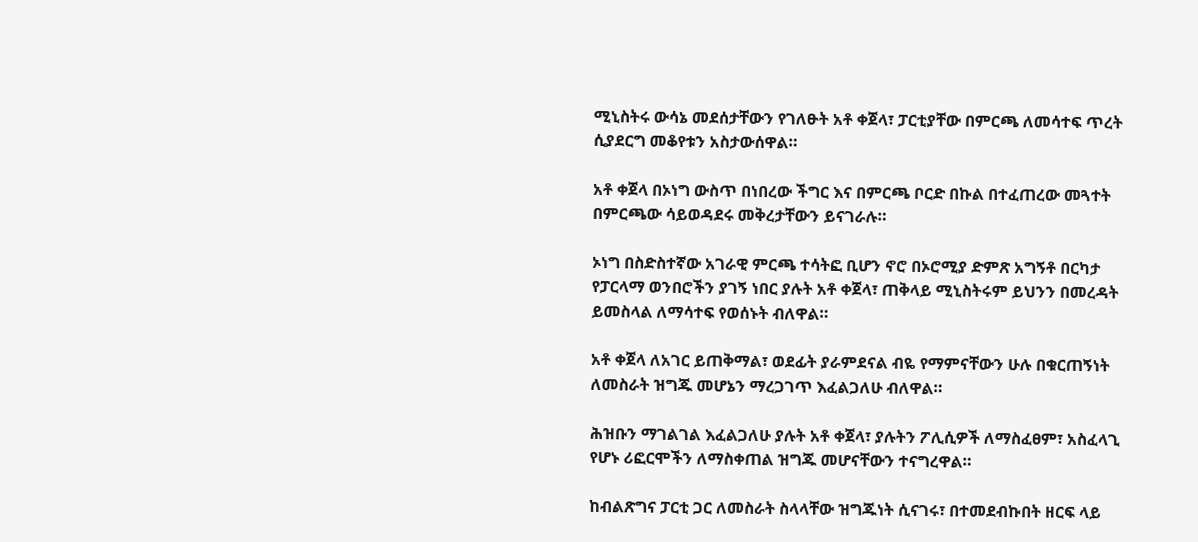ሚኒስትሩ ውሳኔ መደሰታቸውን የገለፁት አቶ ቀጀላ፣ ፓርቲያቸው በምርጫ ለመሳተፍ ጥረት ሲያደርግ መቆየቱን አስታውሰዋል።

አቶ ቀጀላ በኦነግ ውስጥ በነበረው ችግር እና በምርጫ ቦርድ በኩል በተፈጠረው መጓተት በምርጫው ሳይወዳደሩ መቅረታቸውን ይናገራሉ።

ኦነግ በስድስተኛው አገራዊ ምርጫ ተሳትፎ ቢሆን ኖሮ በኦሮሚያ ድምጽ አግኝቶ በርካታ የፓርላማ ወንበሮችን ያገኝ ነበር ያሉት አቶ ቀጀላ፣ ጠቅላይ ሚኒስትሩም ይህንን በመረዳት ይመስላል ለማሳተፍ የወሰኑት ብለዋል።

አቶ ቀጀላ ለአገር ይጠቅማል፣ ወደፊት ያራምደናል ብዬ የማምናቸውን ሁሉ በቁርጠኝነት ለመስራት ዝግጁ መሆኔን ማረጋገጥ እፈልጋለሁ ብለዋል።

ሕዝቡን ማገልገል እፈልጋለሁ ያሉት አቶ ቀጀላ፣ ያሉትን ፖሊሲዎች ለማስፈፀም፣ አስፈላጊ የሆኑ ሪፎርሞችን ለማስቀጠል ዝግጁ መሆናቸውን ተናግረዋል።

ከብልጽግና ፓርቲ ጋር ለመስራት ስላላቸው ዝግጁነት ሲናገሩ፣ በተመደብኩበት ዘርፍ ላይ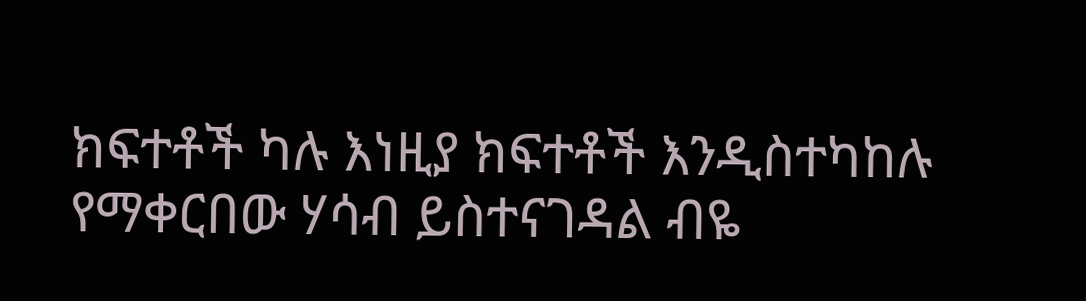ክፍተቶች ካሉ እነዚያ ክፍተቶች እንዲስተካከሉ የማቀርበው ሃሳብ ይስተናገዳል ብዬ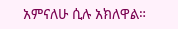አምናለሁ ሲሉ አክለዋል።